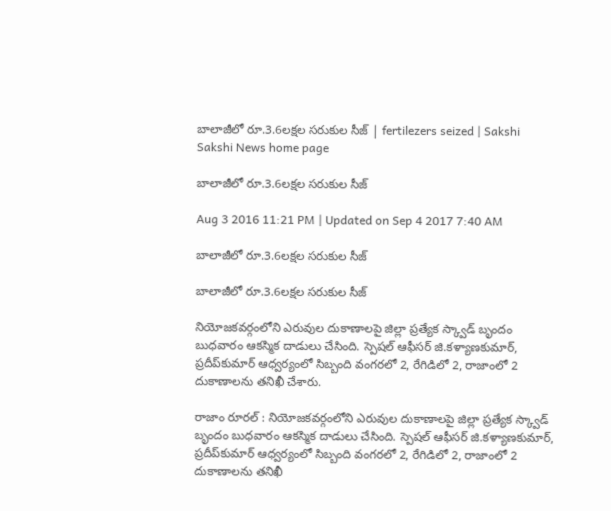బాలాజీలో రూ.3.6లక్షల సరుకుల సీజ్‌ | fertilezers seized | Sakshi
Sakshi News home page

బాలాజీలో రూ.3.6లక్షల సరుకుల సీజ్‌

Aug 3 2016 11:21 PM | Updated on Sep 4 2017 7:40 AM

బాలాజీలో రూ.3.6లక్షల సరుకుల సీజ్‌

బాలాజీలో రూ.3.6లక్షల సరుకుల సీజ్‌

నియోజకవర్గంలోని ఎరువుల దుకాణాలపై జిల్లా ప్రత్యేక స్క్వాడ్‌ బృందం బుధవారం ఆకస్మిక దాడులు చేసింది. స్పెషల్‌ ఆఫీసర్‌ జి.కళ్యాణకుమార్, ప్రదీప్‌కుమార్‌ ఆధ్వర్యంలో సిబ్బంది వంగరలో 2, రేగిడిలో 2, రాజాంలో 2 దుకాణాలను తనిఖీ చేశారు.

రాజాం రూరల్‌ : నియోజకవర్గంలోని ఎరువుల దుకాణాలపై జిల్లా ప్రత్యేక స్క్వాడ్‌ బృందం బుధవారం ఆకస్మిక దాడులు చేసింది. స్పెషల్‌ ఆఫీసర్‌ జి.కళ్యాణకుమార్, ప్రదీప్‌కుమార్‌ ఆధ్వర్యంలో సిబ్బంది వంగరలో 2, రేగిడిలో 2, రాజాంలో 2 దుకాణాలను తనిఖీ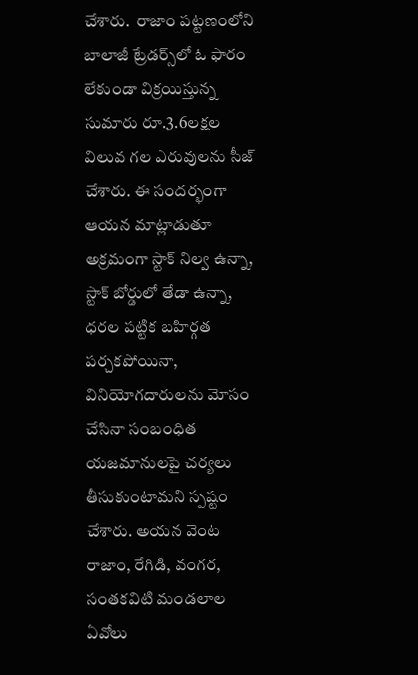చేశారు.  రాజాం పట్టణంలోని బాలాజీ ట్రేడర్స్‌లో ఓ ఫారం లేకుండా విక్రయిస్తున్న సుమారు రూ.3.6లక్షల విలువ గల ఎరువులను సీజ్‌ చేశారు. ఈ సందర్భంగా ఆయన మాట్లాడుతూ అక్రమంగా స్టాక్‌ నిల్వ ఉన్నా, స్టాక్‌ బోర్డులో తేడా ఉన్నా, ధరల పట్టిక బహిర్గత పర్చకపోయినా, వినియోగదారులను మోసం చేసినా సంబంధిత యజమానులపై చర్యలు తీసుకుంటామని స్పష్టం చేశారు. అయన వెంట  రాజాం, రేగిడి, వంగర, సంతకవిటి మండలాల ఏవోలు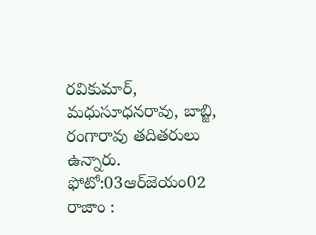రవికుమార్, మధుసూధనరావు, బాబ్జి, రంగారావు తదితరులు ఉన్నారు.
ఫోటో:03ఆర్‌జెయం02 రాజాం :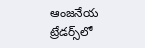ఆంజనేయ ట్రేడర్స్‌లో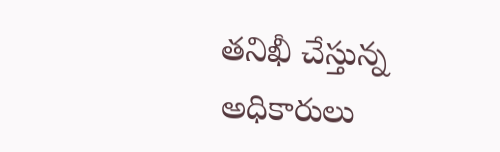తనిఖీ చేస్తున్న అధికారులు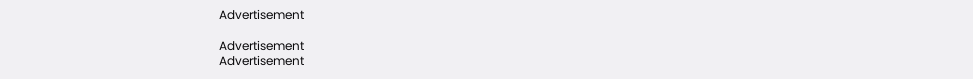Advertisement

Advertisement
Advertisement